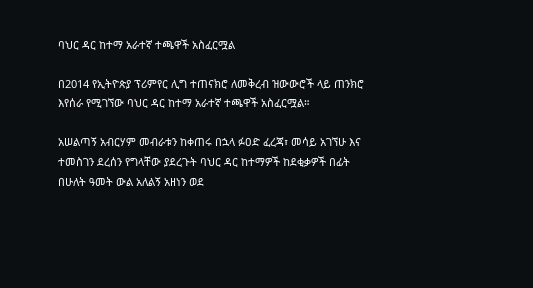ባህር ዳር ከተማ አራተኛ ተጫዋች አስፈርሟል

በ2014 የኢትዮጵያ ፕሪምየር ሊግ ተጠናክሮ ለመቅረብ ዝውውሮች ላይ ጠንክሮ እየሰራ የሚገኘው ባህር ዳር ከተማ አራተኛ ተጫዋች አስፈርሟል።

አሠልጣኝ አብርሃም መብራቱን ከቀጠሩ በኋላ ፉዐድ ፈረጃ፣ መሳይ አገኘሁ እና ተመስገን ደረሰን የግላቸው ያደረጉት ባህር ዳር ከተማዎች ከደቂቃዎች በፊት በሁለት ዓመት ውል አለልኝ አዘነን ወደ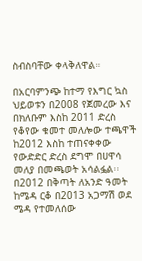ስብስባቸው ቀላቅለዋል።

በአርባምንጭ ከተማ የእግር ኳስ ህይወቱን በ2008 የጀመረው እና በክለቡም እስከ 2011 ድረስ የቆየው ቁመተ መለሎው ተጫዋች ከ2012 እስከ ተጠናቀቀው የውድድር ድረስ ደግሞ በሀዋሳ መለያ በመጫወት አሳልፏል፡፡ በ2012 በቅጣት ለአንድ ዓመት ከሜዳ ርቆ በ2013 አጋማሽ ወደ ሜዳ የተመለሰው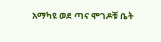አማካዩ ወደ ጣና ሞገዶቹ ቤት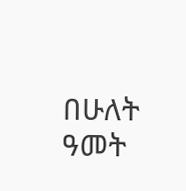በሁለት ዓመት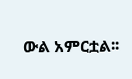ውል አምርቷል፡፡